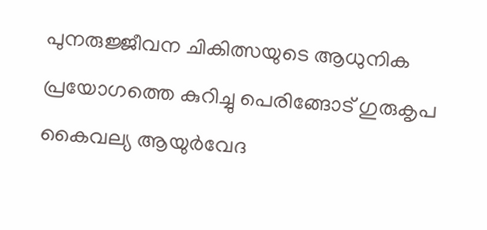പുനരുജ്ജീവന ചികിത്സയുടെ ആധുനിക പ്രയോഗത്തെ കുറിച്ചു പെരിങ്ങോട് ഗുരുകൃപ കൈവല്യ ആയുർവേദ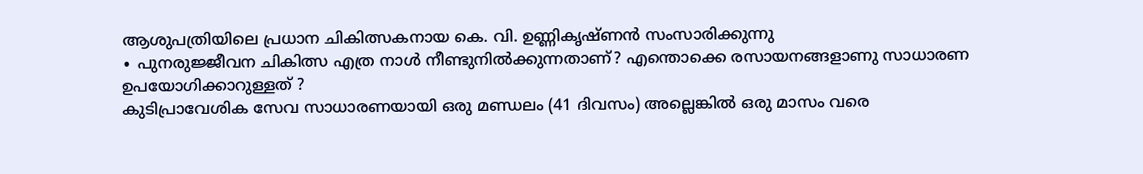ആശുപത്രിയിലെ പ്രധാന ചികിത്സകനായ കെ. വി. ഉണ്ണികൃഷ്ണൻ സംസാരിക്കുന്നു
∙ പുനരുജ്ജീവന ചികിത്സ എത്ര നാൾ നീണ്ടുനിൽക്കുന്നതാണ്? എന്തൊക്കെ രസായനങ്ങളാണു സാധാരണ ഉപയോഗിക്കാറുള്ളത് ?
കുടിപ്രാവേശിക സേവ സാധാരണയായി ഒരു മണ്ഡലം (41 ദിവസം) അല്ലെങ്കിൽ ഒരു മാസം വരെ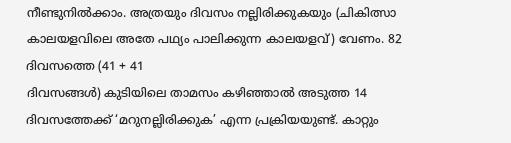നീണ്ടുനിൽക്കാം. അത്രയും ദിവസം നല്ലിരിക്കുകയും (ചികിത്സാ കാലയളവിലെ അതേ പഥ്യം പാലിക്കുന്ന കാലയളവ്) വേണം. 82 ദിവസത്തെ (41 + 41
ദിവസങ്ങൾ) കുടിയിലെ താമസം കഴിഞ്ഞാൽ അടുത്ത 14 ദിവസത്തേക്ക് ‘മറുനല്ലിരിക്കുക’ എന്ന പ്രക്രിയയുണ്ട്. കാറ്റും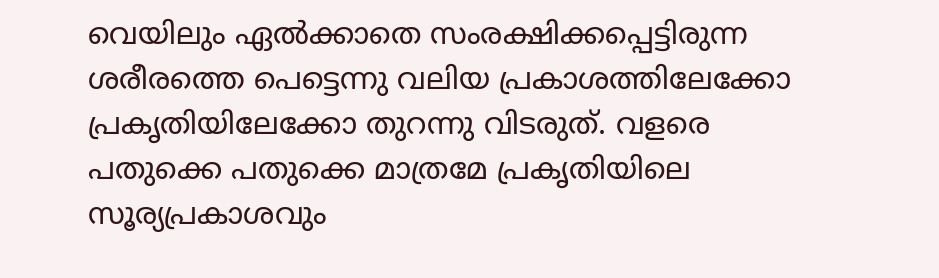വെയിലും ഏൽക്കാതെ സംരക്ഷിക്കപ്പെട്ടിരുന്ന ശരീരത്തെ പെട്ടെന്നു വലിയ പ്രകാശത്തിലേക്കോ പ്രകൃതിയിലേക്കോ തുറന്നു വിടരുത്. വളരെ പതുക്കെ പതുക്കെ മാത്രമേ പ്രകൃതിയിലെ സൂര്യപ്രകാശവും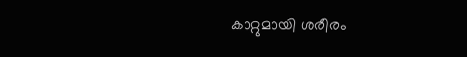കാറ്റുമായി ശരീരം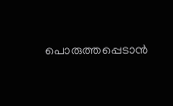പൊരുത്തപ്പെടാൻ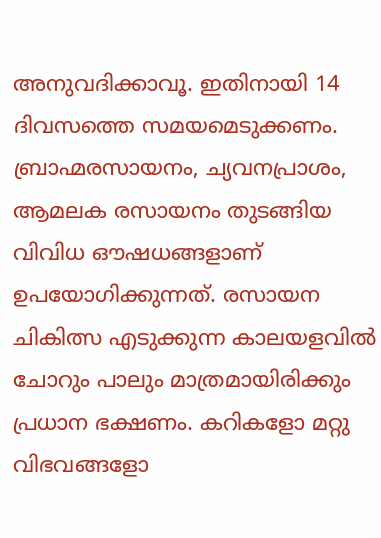അനുവദിക്കാവൂ. ഇതിനായി 14 ദിവസത്തെ സമയമെടുക്കണം.
ബ്രാഹ്മരസായനം, ച്യവനപ്രാശം, ആമലക രസായനം തുടങ്ങിയ വിവിധ ഔഷധങ്ങളാണ് ഉപയോഗിക്കുന്നത്. രസായന ചികിത്സ എടുക്കുന്ന കാലയളവിൽ ചോറും പാലും മാത്രമായിരിക്കും പ്രധാന ഭക്ഷണം. കറികളോ മറ്റു വിഭവങ്ങളോ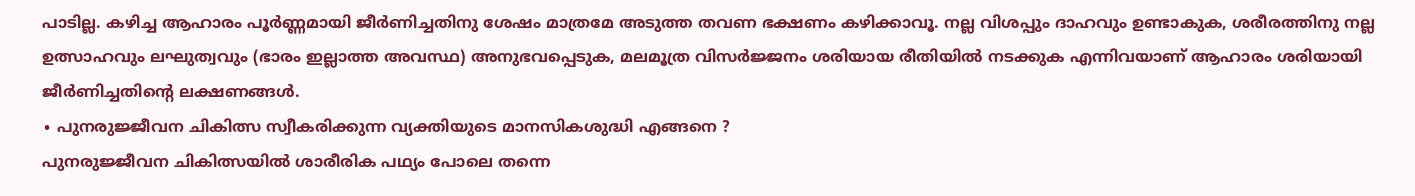പാടില്ല. കഴിച്ച ആഹാരം പൂർണ്ണമായി ജീർണിച്ചതിനു ശേഷം മാത്രമേ അടുത്ത തവണ ഭക്ഷണം കഴിക്കാവൂ. നല്ല വിശപ്പും ദാഹവും ഉണ്ടാകുക, ശരീരത്തിനു നല്ല ഉത്സാഹവും ലഘുത്വവും (ഭാരം ഇല്ലാത്ത അവസ്ഥ) അനുഭവപ്പെടുക, മലമൂത്ര വിസർജ്ജനം ശരിയായ രീതിയിൽ നടക്കുക എന്നിവയാണ് ആഹാരം ശരിയായി ജീർണിച്ചതിന്റെ ലക്ഷണങ്ങൾ.
∙ പുനരുജ്ജീവന ചികിത്സ സ്വീകരിക്കുന്ന വ്യക്തിയുടെ മാനസികശുദ്ധി എങ്ങനെ ?
പുനരുജ്ജീവന ചികിത്സയിൽ ശാരീരിക പഥ്യം പോലെ തന്നെ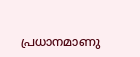പ്രധാനമാണു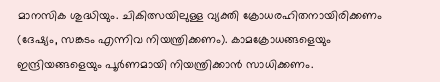മാനസിക ശുദ്ധിയും. ചികിത്സയിലുള്ള വ്യക്തി ക്രോധരഹിതനായിരിക്കണം (ദേഷ്യം, സങ്കടം എന്നിവ നിയന്ത്രിക്കണം). കാമക്രോധങ്ങളെയും ഇന്ദ്രിയങ്ങളെയും പൂർണമായി നിയന്ത്രിക്കാൻ സാധിക്കണം.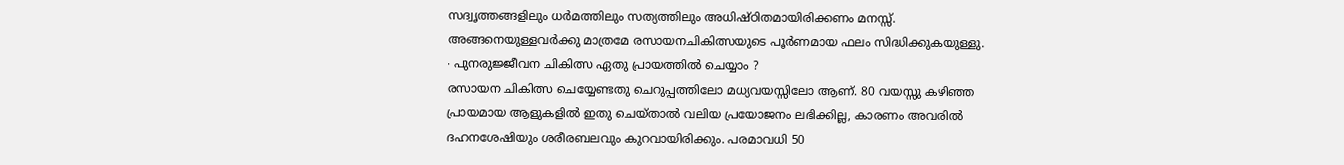സദ്വൃത്തങ്ങളിലും ധർമത്തിലും സത്യത്തിലും അധിഷ്ഠിതമായിരിക്കണം മനസ്സ്. അങ്ങനെയുള്ളവർക്കു മാത്രമേ രസായനചികിത്സയുടെ പൂർണമായ ഫലം സിദ്ധിക്കുകയുള്ളു.
∙ പുനരുജ്ജീവന ചികിത്സ ഏതു പ്രായത്തിൽ ചെയ്യാം ?
രസായന ചികിത്സ ചെയ്യേണ്ടതു ചെറുപ്പത്തിലോ മധ്യവയസ്സിലോ ആണ്. 80 വയസ്സു കഴിഞ്ഞ പ്രായമായ ആളുകളിൽ ഇതു ചെയ്താൽ വലിയ പ്രയോജനം ലഭിക്കില്ല, കാരണം അവരിൽ ദഹനശേഷിയും ശരീരബലവും കുറവായിരിക്കും. പരമാവധി 50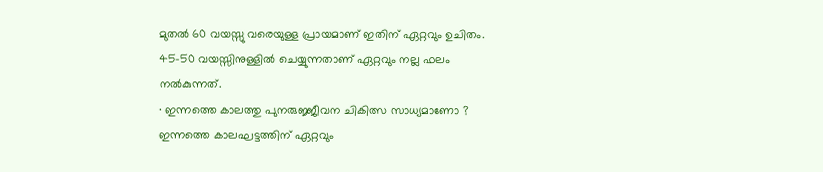മുതൽ 60 വയസ്സു വരെയുള്ള പ്രായമാണ് ഇതിന് ഏറ്റവും ഉചിതം. 45-50 വയസ്സിനുള്ളിൽ ചെയ്യുന്നതാണ് ഏറ്റവും നല്ല ഫലം നൽകുന്നത്.
∙ ഇന്നത്തെ കാലത്തു പുനരുജ്ജീവന ചികിത്സ സാധ്യമാണോ ?
ഇന്നത്തെ കാലഘട്ടത്തിന് ഏറ്റവും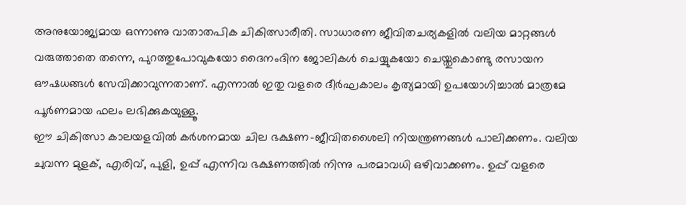അനുയോജ്യമായ ഒന്നാണു വാതാതപിക ചികിത്സാരീതി. സാധാരണ ജീവിതചര്യകളിൽ വലിയ മാറ്റങ്ങൾ വരുത്താതെ തന്നെ, പുറത്തുപോവുകയോ ദൈനംദിന ജോലികൾ ചെയ്യുകയോ ചെയ്തുകൊണ്ടു രസായന ഔഷധങ്ങൾ സേവിക്കാവുന്നതാണ്. എന്നാൽ ഇതു വളരെ ദീർഘകാലം കൃത്യമായി ഉപയോഗിച്ചാൽ മാത്രമേ പൂർണമായ ഫലം ലഭിക്കുകയുള്ളൂ.
ഈ ചികിത്സാ കാലയളവിൽ കർശനമായ ചില ഭക്ഷണ-ജീവിതശൈലി നിയന്ത്രണങ്ങൾ പാലിക്കണം. വലിയ ചുവന്ന മുളക്, എരിവ്, പുളി, ഉപ്പ് എന്നിവ ഭക്ഷണത്തിൽ നിന്നു പരമാവധി ഒഴിവാക്കണം. ഉപ്പ് വളരെ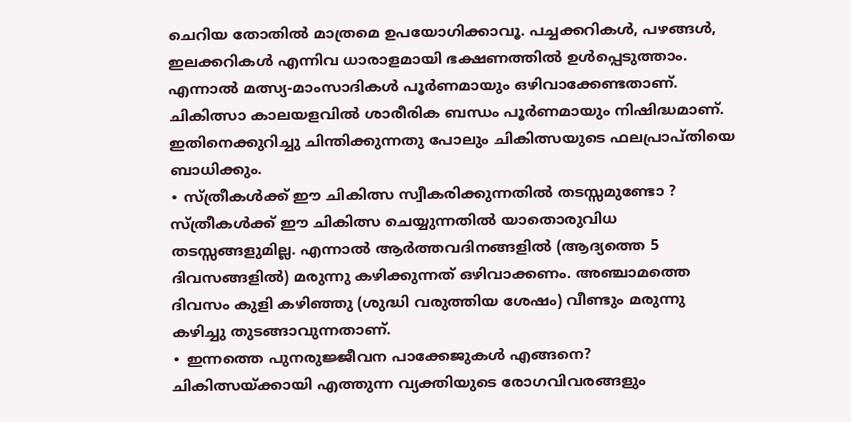ചെറിയ തോതിൽ മാത്രമെ ഉപയോഗിക്കാവൂ. പച്ചക്കറികൾ, പഴങ്ങൾ, ഇലക്കറികൾ എന്നിവ ധാരാളമായി ഭക്ഷണത്തിൽ ഉൾപ്പെടുത്താം. എന്നാൽ മത്സ്യ-മാംസാദികൾ പൂർണമായും ഒഴിവാക്കേണ്ടതാണ്. ചികിത്സാ കാലയളവിൽ ശാരീരിക ബന്ധം പൂർണമായും നിഷിദ്ധമാണ്. ഇതിനെക്കുറിച്ചു ചിന്തിക്കുന്നതു പോലും ചികിത്സയുടെ ഫലപ്രാപ്തിയെ
ബാധിക്കും.
∙ സ്ത്രീകൾക്ക് ഈ ചികിത്സ സ്വീകരിക്കുന്നതിൽ തടസ്സമുണ്ടോ ?
സ്ത്രീകൾക്ക് ഈ ചികിത്സ ചെയ്യുന്നതിൽ യാതൊരുവിധ തടസ്സങ്ങളുമില്ല. എന്നാൽ ആർത്തവദിനങ്ങളിൽ (ആദ്യത്തെ 5 ദിവസങ്ങളിൽ) മരുന്നു കഴിക്കുന്നത് ഒഴിവാക്കണം. അഞ്ചാമത്തെ ദിവസം കുളി കഴിഞ്ഞു (ശുദ്ധി വരുത്തിയ ശേഷം) വീണ്ടും മരുന്നു കഴിച്ചു തുടങ്ങാവുന്നതാണ്.
∙ ഇന്നത്തെ പുനരുജ്ജീവന പാക്കേജുകൾ എങ്ങനെ?
ചികിത്സയ്ക്കായി എത്തുന്ന വ്യക്തിയുടെ രോഗവിവരങ്ങളും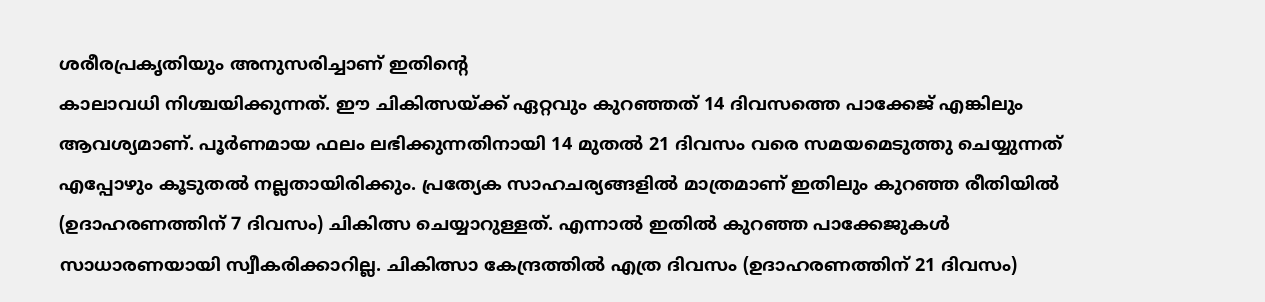ശരീരപ്രകൃതിയും അനുസരിച്ചാണ് ഇതിന്റെ
കാലാവധി നിശ്ചയിക്കുന്നത്. ഈ ചികിത്സയ്ക്ക് ഏറ്റവും കുറഞ്ഞത് 14 ദിവസത്തെ പാക്കേജ് എങ്കിലും ആവശ്യമാണ്. പൂർണമായ ഫലം ലഭിക്കുന്നതിനായി 14 മുതൽ 21 ദിവസം വരെ സമയമെടുത്തു ചെയ്യുന്നത് എപ്പോഴും കൂടുതൽ നല്ലതായിരിക്കും. പ്രത്യേക സാഹചര്യങ്ങളിൽ മാത്രമാണ് ഇതിലും കുറഞ്ഞ രീതിയിൽ (ഉദാഹരണത്തിന് 7 ദിവസം) ചികിത്സ ചെയ്യാറുള്ളത്. എന്നാൽ ഇതിൽ കുറഞ്ഞ പാക്കേജുകൾ സാധാരണയായി സ്വീകരിക്കാറില്ല. ചികിത്സാ കേന്ദ്രത്തിൽ എത്ര ദിവസം (ഉദാഹരണത്തിന് 21 ദിവസം)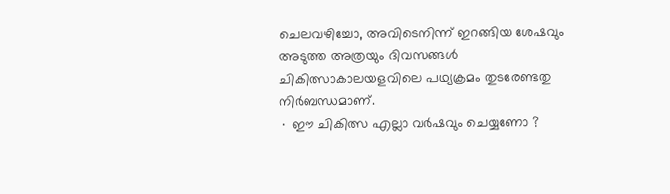ചെലവഴിച്ചോ, അവിടെനിന്ന് ഇറങ്ങിയ ശേഷവും അടുത്ത അത്രയും ദിവസങ്ങൾ ചികിത്സാകാലയളവിലെ പഥ്യക്രമം തുടരേണ്ടതു നിർബന്ധമാണ്.
∙ ഈ ചികിത്സ എല്ലാ വർഷവും ചെയ്യണോ ?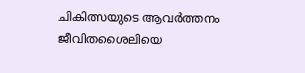ചികിത്സയുടെ ആവർത്തനം ജീവിതശൈലിയെ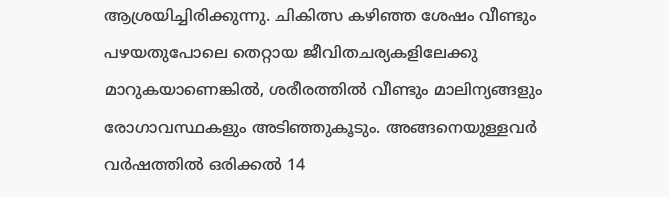ആശ്രയിച്ചിരിക്കുന്നു. ചികിത്സ കഴിഞ്ഞ ശേഷം വീണ്ടും പഴയതുപോലെ തെറ്റായ ജീവിതചര്യകളിലേക്കു മാറുകയാണെങ്കിൽ, ശരീരത്തിൽ വീണ്ടും മാലിന്യങ്ങളും രോഗാവസ്ഥകളും അടിഞ്ഞുകൂടും. അങ്ങനെയുള്ളവർ വർഷത്തിൽ ഒരിക്കൽ 14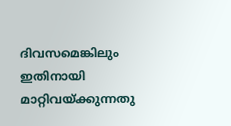ദിവസമെങ്കിലും ഇതിനായി മാറ്റിവയ്ക്കുന്നതു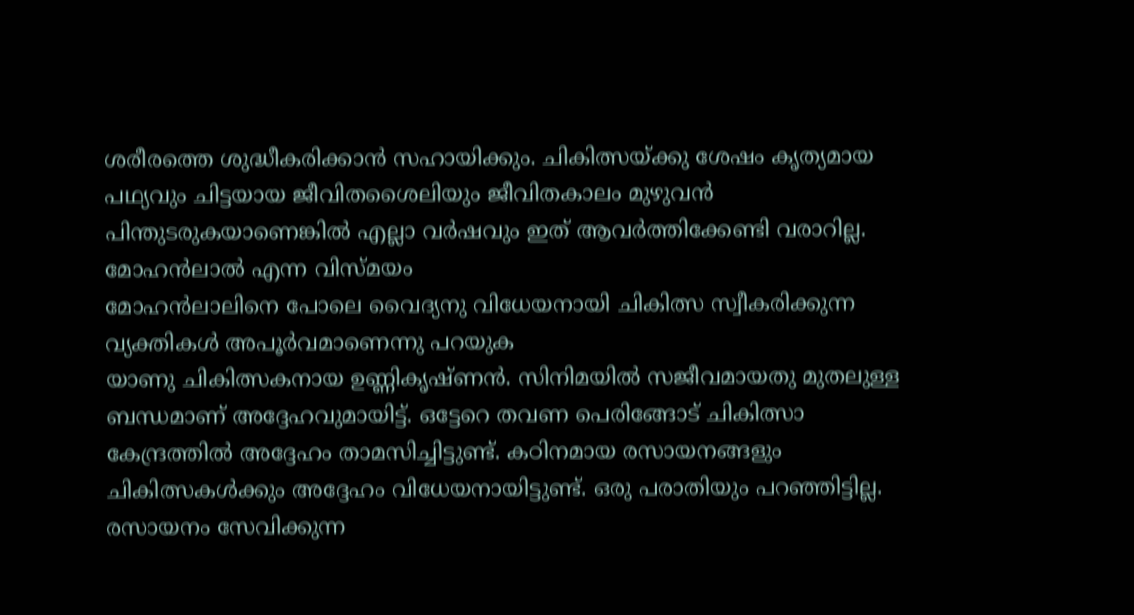ശരീരത്തെ ശുദ്ധീകരിക്കാൻ സഹായിക്കും. ചികിത്സയ്ക്കു ശേഷം കൃത്യമായ പഥ്യവും ചിട്ടയായ ജീവിതശൈലിയും ജീവിതകാലം മുഴുവൻ പിന്തുടരുകയാണെങ്കിൽ എല്ലാ വർഷവും ഇത് ആവർത്തിക്കേണ്ടി വരാറില്ല.
മോഹൻലാൽ എന്ന വിസ്മയം
മോഹൻലാലിനെ പോലെ വൈദ്യനു വിധേയനായി ചികിത്സ സ്വീകരിക്കുന്ന വ്യക്തികൾ അപൂർവമാണെന്നു പറയുക
യാണു ചികിത്സകനായ ഉണ്ണികൃഷ്ണൻ. സിനിമയിൽ സജീവമായതു മുതലുള്ള ബന്ധമാണ് അദ്ദേഹവുമായിട്ട്. ഒട്ടേറെ തവണ പെരിങ്ങോട് ചികിത്സാ കേന്ദ്രത്തിൽ അദ്ദേഹം താമസിച്ചിട്ടുണ്ട്. കഠിനമായ രസായനങ്ങളും ചികിത്സകൾക്കും അദ്ദേഹം വിധേയനായിട്ടുണ്ട്. ഒരു പരാതിയും പറഞ്ഞിട്ടില്ല. രസായനം സേവിക്കുന്ന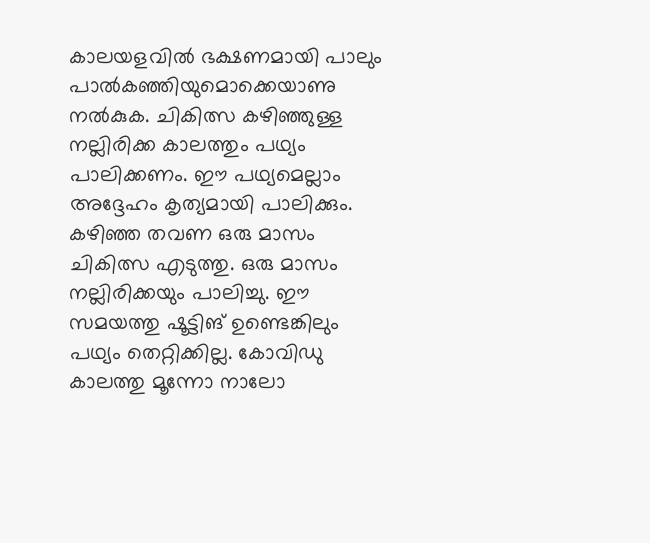കാലയളവിൽ ഭക്ഷണമായി പാലും പാൽകഞ്ഞിയുമൊക്കെയാണു നൽകുക. ചികിത്സ കഴിഞ്ഞുള്ള നല്ലിരിക്ക കാലത്തും പഥ്യം പാലിക്കണം. ഈ പഥ്യമെല്ലാം അദ്ദേഹം കൃത്യമായി പാലിക്കും. കഴിഞ്ഞ തവണ ഒരു മാസം ചികിത്സ എടുത്തു. ഒരു മാസം നല്ലിരിക്കയും പാലിച്ചു. ഈ സമയത്തു ഷൂട്ടിങ് ഉണ്ടെങ്കിലും പഥ്യം തെറ്റിക്കില്ല. കോവിഡു കാലത്തു മൂന്നോ നാലോ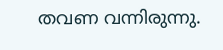തവണ വന്നിരുന്നു.